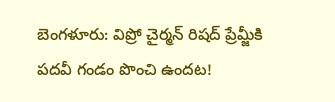బెంగళూరు: విప్రో చైర్మన్ రిషద్ ప్రేమ్జీకి పదవీ గండం పొంచి ఉందట!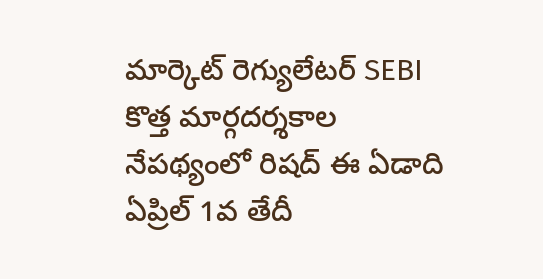మార్కెట్ రెగ్యులేటర్ SEBI కొత్త మార్గదర్శకాల నేపథ్యంలో రిషద్ ఈ ఏడాది ఏప్రిల్ 1వ తేదీ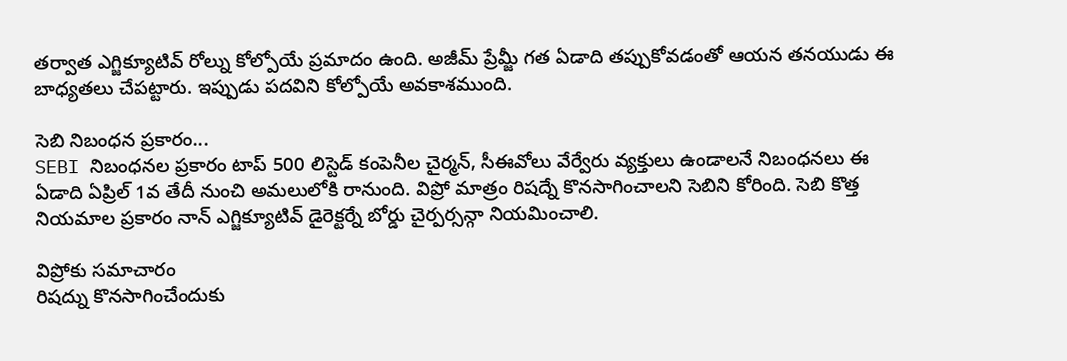తర్వాత ఎగ్జిక్యూటివ్ రోల్ను కోల్పోయే ప్రమాదం ఉంది. అజీమ్ ప్రేమ్జీ గత ఏడాది తప్పుకోవడంతో ఆయన తనయుడు ఈ బాధ్యతలు చేపట్టారు. ఇప్పుడు పదవిని కోల్పోయే అవకాశముంది.

సెబి నిబంధన ప్రకారం...
SEBI నిబంధనల ప్రకారం టాప్ 500 లిస్టెడ్ కంపెనీల చైర్మన్, సీఈవోలు వేర్వేరు వ్యక్తులు ఉండాలనే నిబంధనలు ఈ ఏడాది ఏప్రిల్ 1వ తేదీ నుంచి అమలులోకి రానుంది. విప్రో మాత్రం రిషద్నే కొనసాగించాలని సెబిని కోరింది. సెబి కొత్త నియమాల ప్రకారం నాన్ ఎగ్జిక్యూటివ్ డైరెక్టర్నే బోర్డు చైర్పర్సన్గా నియమించాలి.

విప్రోకు సమాచారం
రిషద్ను కొనసాగించేందుకు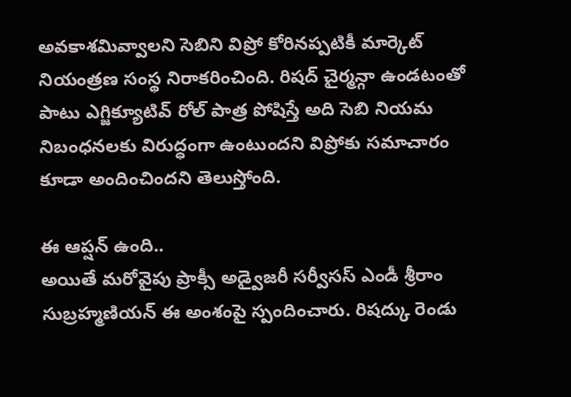అవకాశమివ్వాలని సెబిని విప్రో కోరినప్పటికీ మార్కెట్ నియంత్రణ సంస్థ నిరాకరించింది. రిషద్ చైర్మన్గా ఉండటంతో పాటు ఎగ్జిక్యూటివ్ రోల్ పాత్ర పోషిస్తే అది సెబి నియమ నిబంధనలకు విరుద్ధంగా ఉంటుందని విప్రోకు సమాచారం కూడా అందించిందని తెలుస్తోంది.

ఈ ఆప్షన్ ఉంది..
అయితే మరోవైపు ప్రాక్సీ అడ్వైజరీ సర్వీసస్ ఎండీ శ్రీరాం సుబ్రహ్మణియన్ ఈ అంశంపై స్పందించారు. రిషద్కు రెండు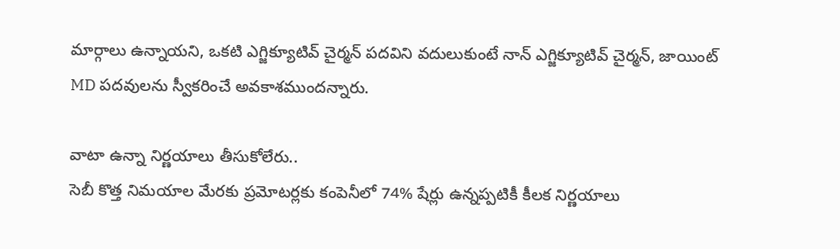మార్గాలు ఉన్నాయని, ఒకటి ఎగ్జిక్యూటివ్ చైర్మన్ పదవిని వదులుకుంటే నాన్ ఎగ్జిక్యూటివ్ చైర్మన్, జాయింట్ MD పదవులను స్వీకరించే అవకాశముందన్నారు.

వాటా ఉన్నా నిర్ణయాలు తీసుకోలేరు..
సెబీ కొత్త నిమయాల మేరకు ప్రమోటర్లకు కంపెనీలో 74% షేర్లు ఉన్నప్పటికీ కీలక నిర్ణయాలు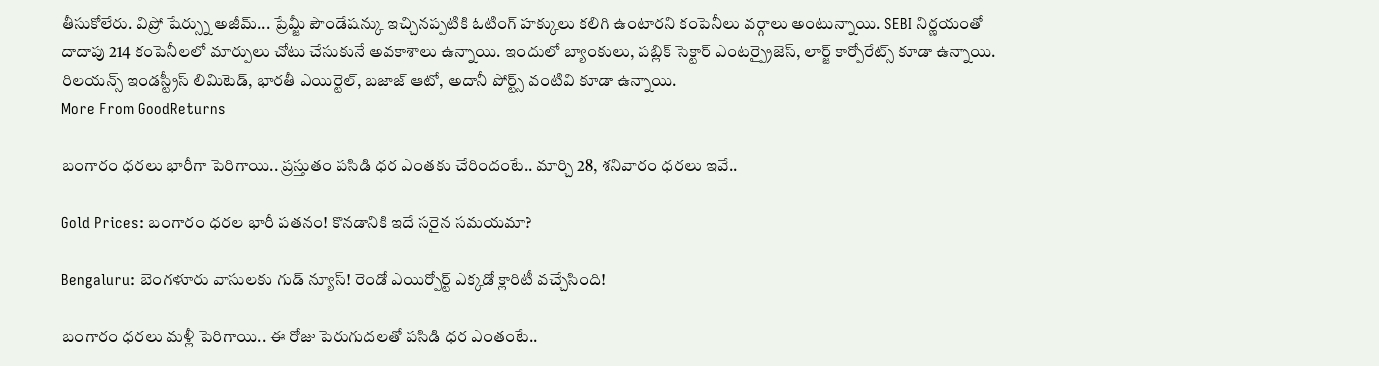తీసుకోలేరు. విప్రో షేర్స్ను అజీమ్... ప్రేమ్జీ పౌండేషన్కు ఇచ్చినప్పటికి ఓటింగ్ హక్కులు కలిగి ఉంటారని కంపెనీలు వర్గాలు అంటున్నాయి. SEBI నిర్ణయంతో దాదాపు 214 కంపెనీలలో మార్పులు చోటు చేసుకునే అవకాశాలు ఉన్నాయి. ఇందులో బ్యాంకులు, పబ్లిక్ సెక్టార్ ఎంటర్ప్రైజెస్, లార్జ్ కార్పోరేట్స్ కూడా ఉన్నాయి. రిలయన్స్ ఇండస్ట్రీస్ లిమిటెడ్, భారతీ ఎయిర్టెల్, బజాజ్ ఆటో, అదానీ పోర్ట్స్ వంటివి కూడా ఉన్నాయి.
More From GoodReturns

బంగారం ధరలు భారీగా పెరిగాయి.. ప్రస్తుతం పసిడి ధర ఎంతకు చేరిందంటే.. మార్చి 28, శనివారం ధరలు ఇవే..

Gold Prices: బంగారం ధరల భారీ పతనం! కొనడానికి ఇదే సరైన సమయమా?

Bengaluru: బెంగళూరు వాసులకు గుడ్ న్యూస్! రెండో ఎయిర్పోర్ట్ ఎక్కడో క్లారిటీ వచ్చేసింది!

బంగారం ధరలు మళ్లీ పెరిగాయి.. ఈ రోజు పెరుగుదలతో పసిడి ధర ఎంతంటే..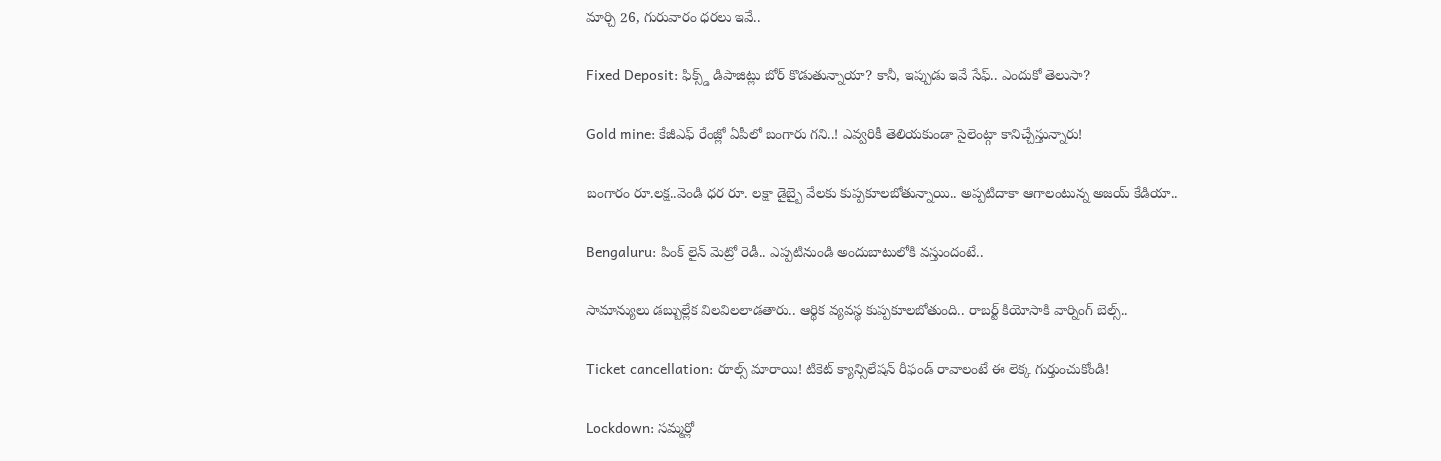మార్చి 26, గురువారం ధరలు ఇవే..

Fixed Deposit: ఫిక్స్డ్ డిపాజిట్లు బోర్ కొడుతున్నాయా? కానీ, ఇప్పుడు ఇవే సేఫ్.. ఎందుకో తెలుసా?

Gold mine: కేజీఎఫ్ రేంజ్లో ఏపీలో బంగారు గని..! ఎవ్వరికీ తెలియకుండా సైలెంట్గా కానిచ్చేస్తున్నారు!

బంగారం రూ.లక్ష..వెండి ధర రూ. లక్షా డైబ్బై వేలకు కుప్పకూలబోతున్నాయి.. అప్పటిదాకా ఆగాలంటున్న అజయ్ కేడియా..

Bengaluru: పింక్ లైన్ మెట్రో రెడీ.. ఎప్పటినుండి అందుబాటులోకి వస్తుందంటే..

సామాన్యులు డబ్బుల్లేక విలవిలలాడతారు.. ఆర్థిక వ్యవస్థ కుప్పకూలబోతుంది.. రాబర్ట్ కియోసాకి వార్నింగ్ బెల్స్..

Ticket cancellation: రూల్స్ మారాయి! టికెట్ క్యాన్సిలేషన్ రీఫండ్ రావాలంటే ఈ లెక్క గుర్తుంచుకోండి!

Lockdown: సమ్మర్లో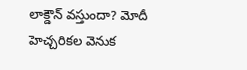లాక్డౌన్ వస్తుందా? మోదీ హెచ్చరికల వెనుక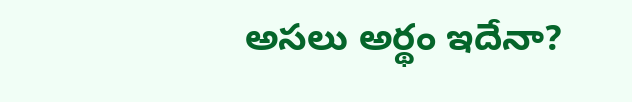అసలు అర్థం ఇదేనా?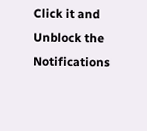Click it and Unblock the Notifications